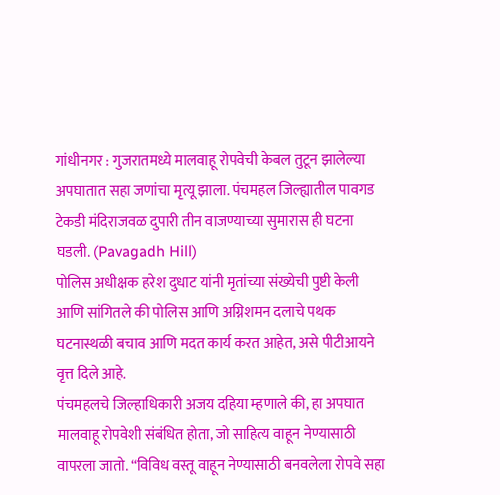गांधीनगर : गुजरातमध्ये मालवाहू रोपवेची केबल तुटून झालेल्या अपघातात सहा जणांचा मृत्यू झाला. पंचमहल जिल्ह्यातील पावगड टेकडी मंदिराजवळ दुपारी तीन वाजण्याच्या सुमारास ही घटना घडली. (Pavagadh Hill)
पोलिस अधीक्षक हरेश दुधाट यांनी मृतांच्या संख्येची पुष्टी केली आणि सांगितले की पोलिस आणि अग्निशमन दलाचे पथक घटनास्थळी बचाव आणि मदत कार्य करत आहेत, असे पीटीआयने वृत्त दिले आहे.
पंचमहलचे जिल्हाधिकारी अजय दहिया म्हणाले की, हा अपघात मालवाहू रोपवेशी संबंधित होता, जो साहित्य वाहून नेण्यासाठी वापरला जातो. “विविध वस्तू वाहून नेण्यासाठी बनवलेला रोपवे सहा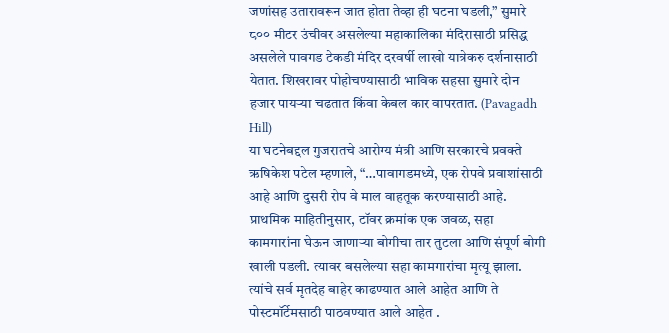जणांसह उतारावरून जात होता तेव्हा ही घटना घडली,” सुमारे ८०० मीटर उंचीवर असलेल्या महाकालिका मंदिरासाठी प्रसिद्ध असलेले पावगड टेकडी मंदिर दरवर्षी लाखो यात्रेकरु दर्शनासाठी येतात. शिखरावर पोहोचण्यासाठी भाविक सहसा सुमारे दोन हजार पायऱ्या चढतात किंवा केबल कार वापरतात. (Pavagadh Hill)
या घटनेबद्दल गुजरातचे आरोग्य मंत्री आणि सरकारचे प्रवक्ते ऋषिकेश पटेल म्हणाले, “…पावागडमध्ये, एक रोपवे प्रवाशांसाठी आहे आणि दुसरी रोप वे माल वाहतूक करण्यासाठी आहे. प्राथमिक माहितीनुसार, टॉवर क्रमांक एक जवळ, सहा कामगारांना घेऊन जाणाऱ्या बोगीचा तार तुटला आणि संपूर्ण बोगी खाली पडली. त्यावर बसलेल्या सहा कामगारांचा मृत्यू झाला. त्यांचे सर्व मृतदेह बाहेर काढण्यात आले आहेत आणि ते पोस्टमॉर्टेमसाठी पाठवण्यात आले आहेत .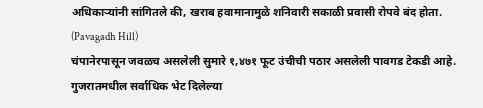अधिकाऱ्यांनी सांगितले की, खराब हवामानामुळे शनिवारी सकाळी प्रवासी रोपवे बंद होता. (Pavagadh Hill)
चंपानेरपासून जवळच असलेली सुमारे १,४७१ फूट उंचीची पठार असलेली पावगड टेकडी आहे. गुजरातमधील सर्वाधिक भेट दिलेल्या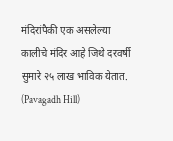मंदिरांपैकी एक असलेल्या कालीचे मंदिर आहे जिथे दरवर्षी सुमारे २५ लाख भाविक येतात. (Pavagadh Hill)